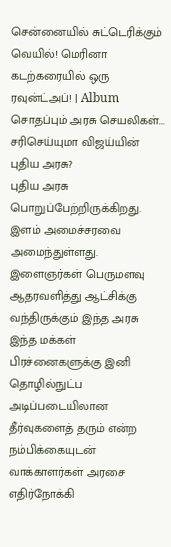சென்னையில் சுட்டெரிக்கும் வெயில்! மெரினா கடற்கரையில் ஒரு ரவுன்ட்அப்! | Album
சொதப்பும் அரசு செயலிகள்... சரிசெய்யுமா விஜய்யின் புதிய அரசு?
புதிய அரசு பொறுப்பேற்றிருக்கிறது. இளம் அமைச்சரவை அமைந்துள்ளது. இளைஞர்கள் பெருமளவு ஆதரவளித்து ஆட்சிக்கு வந்திருக்கும் இந்த அரசு இந்த மக்கள் பிரச்னைகளுக்கு இனி தொழில்நுட்ப அடிப்படையிலான தீர்வுகளைத் தரும் என்ற நம்பிக்கையுடன் வாக்காளர்கள் அரசை எதிர்நோக்கி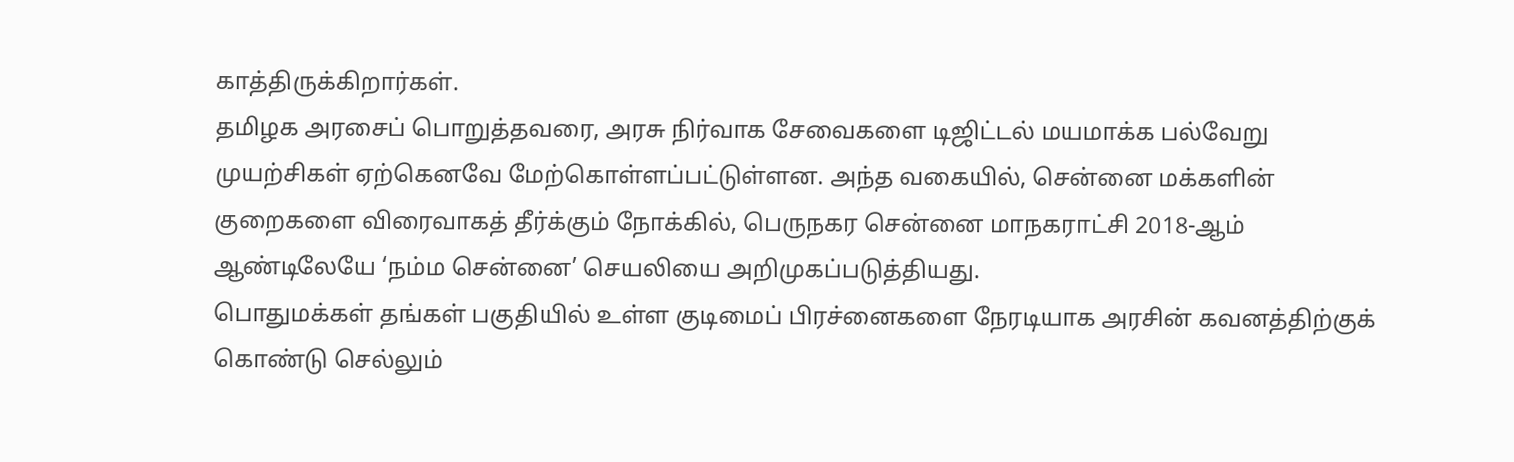காத்திருக்கிறார்கள்.
தமிழக அரசைப் பொறுத்தவரை, அரசு நிர்வாக சேவைகளை டிஜிட்டல் மயமாக்க பல்வேறு முயற்சிகள் ஏற்கெனவே மேற்கொள்ளப்பட்டுள்ளன. அந்த வகையில், சென்னை மக்களின் குறைகளை விரைவாகத் தீர்க்கும் நோக்கில், பெருநகர சென்னை மாநகராட்சி 2018-ஆம் ஆண்டிலேயே ‘நம்ம சென்னை’ செயலியை அறிமுகப்படுத்தியது.
பொதுமக்கள் தங்கள் பகுதியில் உள்ள குடிமைப் பிரச்னைகளை நேரடியாக அரசின் கவனத்திற்குக் கொண்டு செல்லும்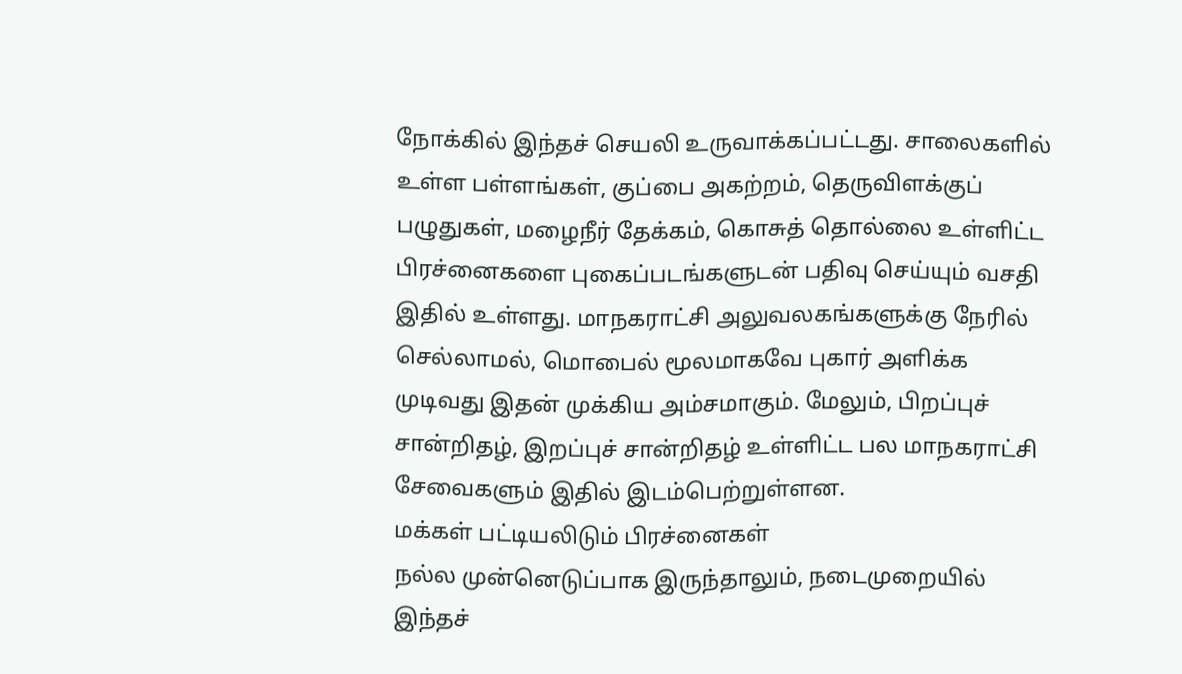நோக்கில் இந்தச் செயலி உருவாக்கப்பட்டது. சாலைகளில் உள்ள பள்ளங்கள், குப்பை அகற்றம், தெருவிளக்குப் பழுதுகள், மழைநீர் தேக்கம், கொசுத் தொல்லை உள்ளிட்ட பிரச்னைகளை புகைப்படங்களுடன் பதிவு செய்யும் வசதி இதில் உள்ளது. மாநகராட்சி அலுவலகங்களுக்கு நேரில் செல்லாமல், மொபைல் மூலமாகவே புகார் அளிக்க முடிவது இதன் முக்கிய அம்சமாகும். மேலும், பிறப்புச் சான்றிதழ், இறப்புச் சான்றிதழ் உள்ளிட்ட பல மாநகராட்சி சேவைகளும் இதில் இடம்பெற்றுள்ளன.
மக்கள் பட்டியலிடும் பிரச்னைகள்
நல்ல முன்னெடுப்பாக இருந்தாலும், நடைமுறையில் இந்தச்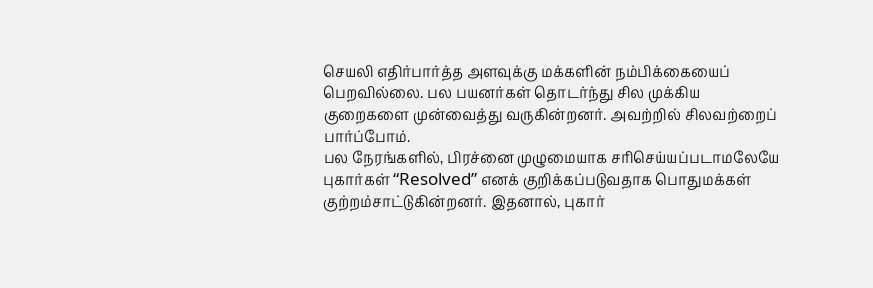செயலி எதிர்பார்த்த அளவுக்கு மக்களின் நம்பிக்கையைப் பெறவில்லை. பல பயனர்கள் தொடர்ந்து சில முக்கிய குறைகளை முன்வைத்து வருகின்றனர். அவற்றில் சிலவற்றைப் பார்ப்போம்.
பல நேரங்களில், பிரச்னை முழுமையாக சரிசெய்யப்படாமலேயே புகார்கள் “Resolved” எனக் குறிக்கப்படுவதாக பொதுமக்கள் குற்றம்சாட்டுகின்றனர். இதனால், புகார்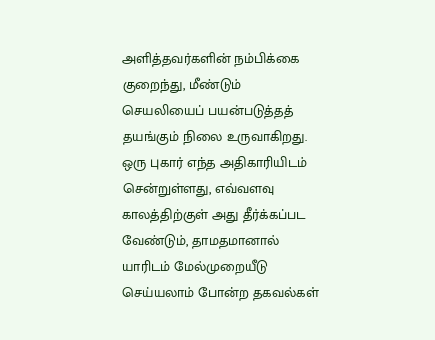அளித்தவர்களின் நம்பிக்கை குறைந்து, மீண்டும் செயலியைப் பயன்படுத்தத் தயங்கும் நிலை உருவாகிறது.
ஒரு புகார் எந்த அதிகாரியிடம் சென்றுள்ளது, எவ்வளவு காலத்திற்குள் அது தீர்க்கப்பட வேண்டும், தாமதமானால் யாரிடம் மேல்முறையீடு செய்யலாம் போன்ற தகவல்கள்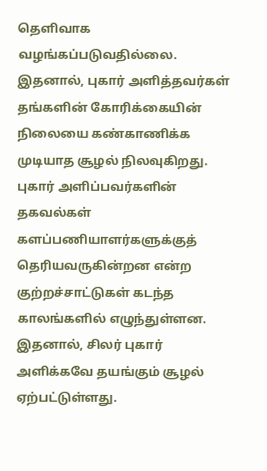தெளிவாக வழங்கப்படுவதில்லை. இதனால், புகார் அளித்தவர்கள் தங்களின் கோரிக்கையின் நிலையை கண்காணிக்க முடியாத சூழல் நிலவுகிறது.
புகார் அளிப்பவர்களின் தகவல்கள் களப்பணியாளர்களுக்குத் தெரியவருகின்றன என்ற குற்றச்சாட்டுகள் கடந்த காலங்களில் எழுந்துள்ளன. இதனால், சிலர் புகார் அளிக்கவே தயங்கும் சூழல் ஏற்பட்டுள்ளது.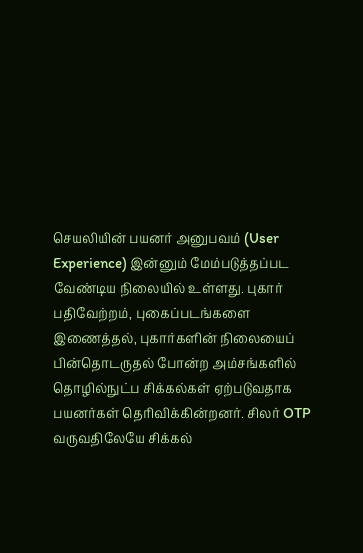செயலியின் பயனர் அனுபவம் (User Experience) இன்னும் மேம்படுத்தப்பட வேண்டிய நிலையில் உள்ளது. புகார் பதிவேற்றம், புகைப்படங்களை இணைத்தல், புகார்களின் நிலையைப் பின்தொடருதல் போன்ற அம்சங்களில் தொழில்நுட்ப சிக்கல்கள் ஏற்படுவதாக பயனர்கள் தெரிவிக்கின்றனர். சிலர் OTP வருவதிலேயே சிக்கல்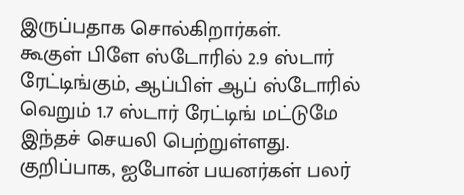இருப்பதாக சொல்கிறார்கள்.
கூகுள் பிளே ஸ்டோரில் 2.9 ஸ்டார் ரேட்டிங்கும், ஆப்பிள் ஆப் ஸ்டோரில் வெறும் 1.7 ஸ்டார் ரேட்டிங் மட்டுமே இந்தச் செயலி பெற்றுள்ளது. குறிப்பாக, ஐபோன் பயனர்கள் பலர்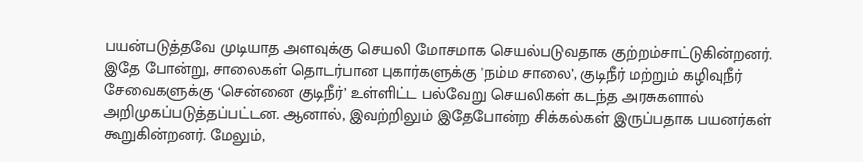பயன்படுத்தவே முடியாத அளவுக்கு செயலி மோசமாக செயல்படுவதாக குற்றம்சாட்டுகின்றனர்.
இதே போன்று, சாலைகள் தொடர்பான புகார்களுக்கு 'நம்ம சாலை’, குடிநீர் மற்றும் கழிவுநீர் சேவைகளுக்கு ‘சென்னை குடிநீர்’ உள்ளிட்ட பல்வேறு செயலிகள் கடந்த அரசுகளால் அறிமுகப்படுத்தப்பட்டன. ஆனால், இவற்றிலும் இதேபோன்ற சிக்கல்கள் இருப்பதாக பயனர்கள் கூறுகின்றனர். மேலும்,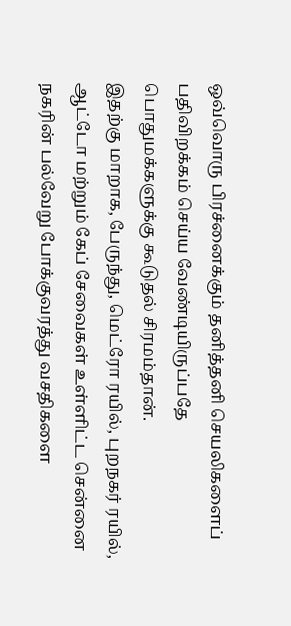ஒவ்வொரு பிரச்னைக்கும் தனித்தனி செயலிகளைப் பதிவிறக்கம் செய்ய வேண்டியிருப்பதே பொதுமக்களுக்கு கூடுதல் சிரமம்தான்.
இதற்கு மாறாக, பேருந்து, மெட்ரோ ரயில், புறநகர் ரயில், ஆட்டோ மற்றும் கேப் சேவைகள் உள்ளிட்ட சென்னை நகரின் பல்வேறு போக்குவரத்து வசதிகளை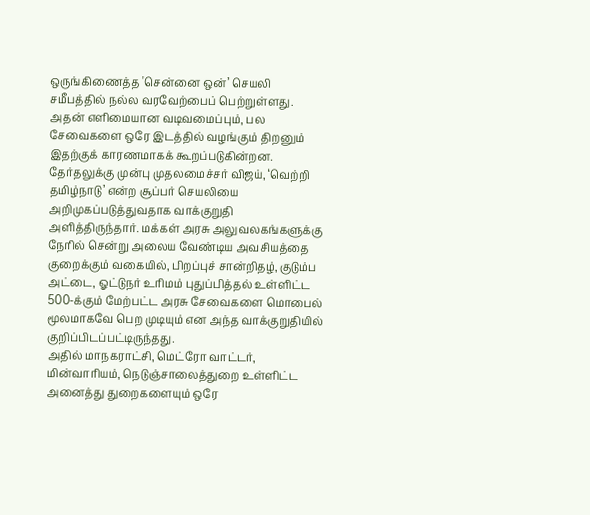ஒருங்கிணைத்த 'சென்னை ஒன்’ செயலி சமீபத்தில் நல்ல வரவேற்பைப் பெற்றுள்ளது. அதன் எளிமையான வடிவமைப்பும், பல சேவைகளை ஒரே இடத்தில் வழங்கும் திறனும் இதற்குக் காரணமாகக் கூறப்படுகின்றன.
தேர்தலுக்கு முன்பு முதலமைச்சர் விஜய், ‘வெற்றி தமிழ்நாடு’ என்ற சூப்பர் செயலியை அறிமுகப்படுத்துவதாக வாக்குறுதி அளித்திருந்தார். மக்கள் அரசு அலுவலகங்களுக்கு நேரில் சென்று அலைய வேண்டிய அவசியத்தை குறைக்கும் வகையில், பிறப்புச் சான்றிதழ், குடும்ப அட்டை, ஓட்டுநர் உரிமம் புதுப்பித்தல் உள்ளிட்ட 500-க்கும் மேற்பட்ட அரசு சேவைகளை மொபைல் மூலமாகவே பெற முடியும் என அந்த வாக்குறுதியில் குறிப்பிடப்பட்டிருந்தது.
அதில் மாநகராட்சி, மெட்ரோ வாட்டர், மின்வாரியம், நெடுஞ்சாலைத்துறை உள்ளிட்ட அனைத்து துறைகளையும் ஒரே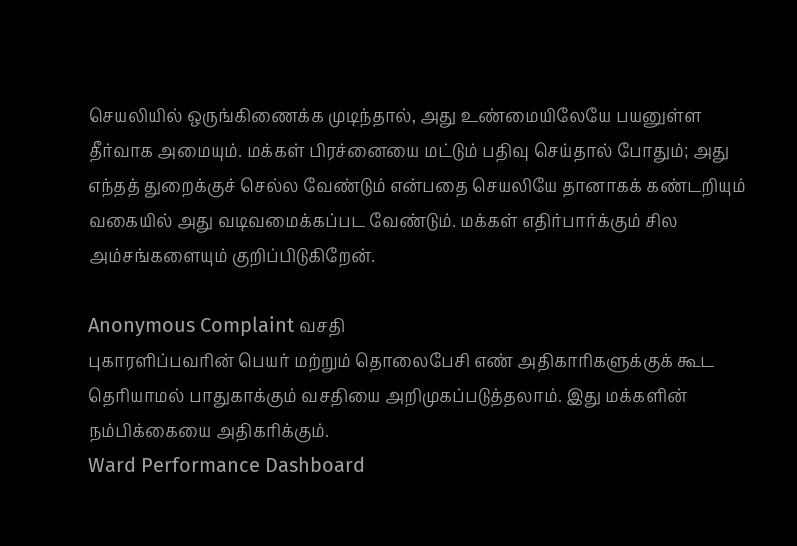செயலியில் ஒருங்கிணைக்க முடிந்தால், அது உண்மையிலேயே பயனுள்ள தீர்வாக அமையும். மக்கள் பிரச்னையை மட்டும் பதிவு செய்தால் போதும்; அது எந்தத் துறைக்குச் செல்ல வேண்டும் என்பதை செயலியே தானாகக் கண்டறியும் வகையில் அது வடிவமைக்கப்பட வேண்டும். மக்கள் எதிர்பார்க்கும் சில அம்சங்களையும் குறிப்பிடுகிறேன்.

Anonymous Complaint வசதி
புகாரளிப்பவரின் பெயர் மற்றும் தொலைபேசி எண் அதிகாரிகளுக்குக் கூட தெரியாமல் பாதுகாக்கும் வசதியை அறிமுகப்படுத்தலாம். இது மக்களின் நம்பிக்கையை அதிகரிக்கும்.
Ward Performance Dashboard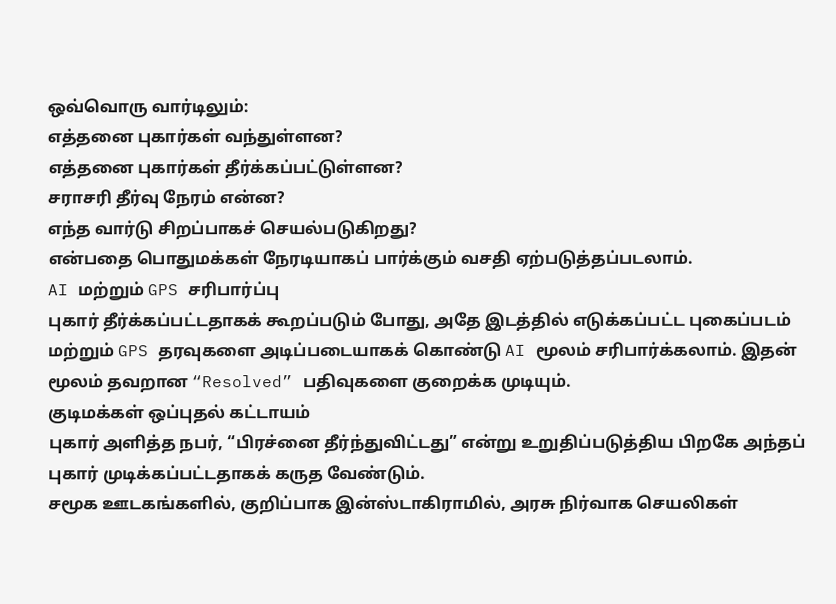ஒவ்வொரு வார்டிலும்:
எத்தனை புகார்கள் வந்துள்ளன?
எத்தனை புகார்கள் தீர்க்கப்பட்டுள்ளன?
சராசரி தீர்வு நேரம் என்ன?
எந்த வார்டு சிறப்பாகச் செயல்படுகிறது?
என்பதை பொதுமக்கள் நேரடியாகப் பார்க்கும் வசதி ஏற்படுத்தப்படலாம்.
AI மற்றும் GPS சரிபார்ப்பு
புகார் தீர்க்கப்பட்டதாகக் கூறப்படும் போது, அதே இடத்தில் எடுக்கப்பட்ட புகைப்படம் மற்றும் GPS தரவுகளை அடிப்படையாகக் கொண்டு AI மூலம் சரிபார்க்கலாம். இதன் மூலம் தவறான “Resolved” பதிவுகளை குறைக்க முடியும்.
குடிமக்கள் ஒப்புதல் கட்டாயம்
புகார் அளித்த நபர், “பிரச்னை தீர்ந்துவிட்டது” என்று உறுதிப்படுத்திய பிறகே அந்தப் புகார் முடிக்கப்பட்டதாகக் கருத வேண்டும்.
சமூக ஊடகங்களில், குறிப்பாக இன்ஸ்டாகிராமில், அரசு நிர்வாக செயலிகள்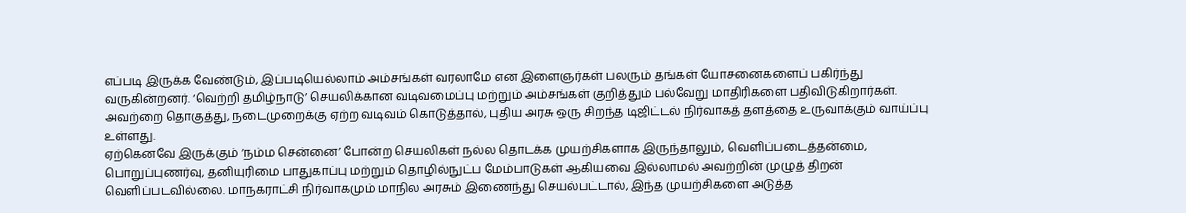எப்படி இருக்க வேண்டும், இப்படியெல்லாம் அம்சங்கள் வரலாமே என இளைஞர்கள் பலரும் தங்கள் யோசனைகளைப் பகிர்ந்து வருகின்றனர். ‘வெற்றி தமிழ்நாடு’ செயலிக்கான வடிவமைப்பு மற்றும் அம்சங்கள் குறித்தும் பல்வேறு மாதிரிகளை பதிவிடுகிறார்கள். அவற்றை தொகுத்து, நடைமுறைக்கு ஏற்ற வடிவம் கொடுத்தால், புதிய அரசு ஒரு சிறந்த டிஜிட்டல் நிர்வாகத் தளத்தை உருவாக்கும் வாய்ப்பு உள்ளது.
ஏற்கெனவே இருக்கும் ‘நம்ம சென்னை’ போன்ற செயலிகள் நல்ல தொடக்க முயற்சிகளாக இருந்தாலும், வெளிப்படைத்தன்மை, பொறுப்புணர்வு, தனியுரிமை பாதுகாப்பு மற்றும் தொழில்நுட்ப மேம்பாடுகள் ஆகியவை இல்லாமல் அவற்றின் முழுத் திறன் வெளிப்படவில்லை. மாநகராட்சி நிர்வாகமும் மாநில அரசும் இணைந்து செயல்பட்டால், இந்த முயற்சிகளை அடுத்த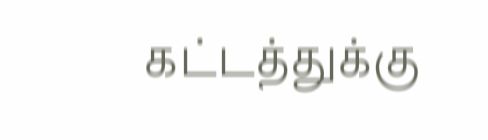கட்டத்துக்கு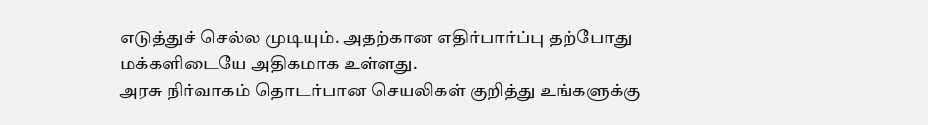எடுத்துச் செல்ல முடியும். அதற்கான எதிர்பார்ப்பு தற்போது மக்களிடையே அதிகமாக உள்ளது.
அரசு நிர்வாகம் தொடர்பான செயலிகள் குறித்து உங்களுக்கு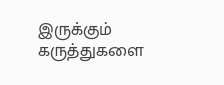இருக்கும் கருத்துகளை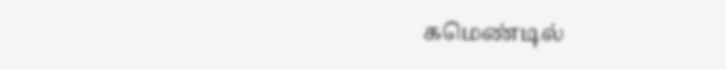கமெண்டில்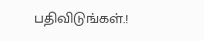பதிவிடுங்கள்.!